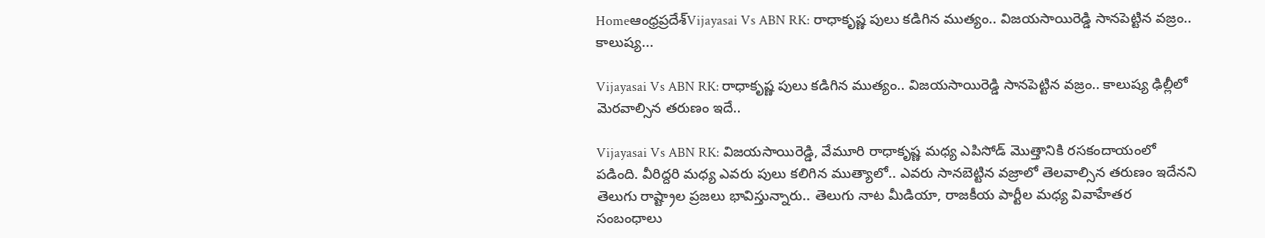Homeఆంధ్రప్రదేశ్‌Vijayasai Vs ABN RK: రాధాకృష్ణ పులు కడిగిన ముత్యం.. విజయసాయిరెడ్డి సానపెట్టిన వజ్రం.. కాలుష్య...

Vijayasai Vs ABN RK: రాధాకృష్ణ పులు కడిగిన ముత్యం.. విజయసాయిరెడ్డి సానపెట్టిన వజ్రం.. కాలుష్య ఢిల్లీలో మెరవాల్సిన తరుణం ఇదే..

Vijayasai Vs ABN RK: విజయసాయిరెడ్డి, వేమూరి రాధాకృష్ణ మధ్య ఎపిసోడ్ మొత్తానికి రసకందాయంలో పడింది. వీరిద్దరి మధ్య ఎవరు పులు కలిగిన ముత్యాలో.. ఎవరు సానబెట్టిన వజ్రాలో తెలవాల్సిన తరుణం ఇదేనని తెలుగు రాష్ట్రాల ప్రజలు భావిస్తున్నారు.. తెలుగు నాట మీడియా, రాజకీయ పార్టీల మధ్య వివాహేతర సంబంధాలు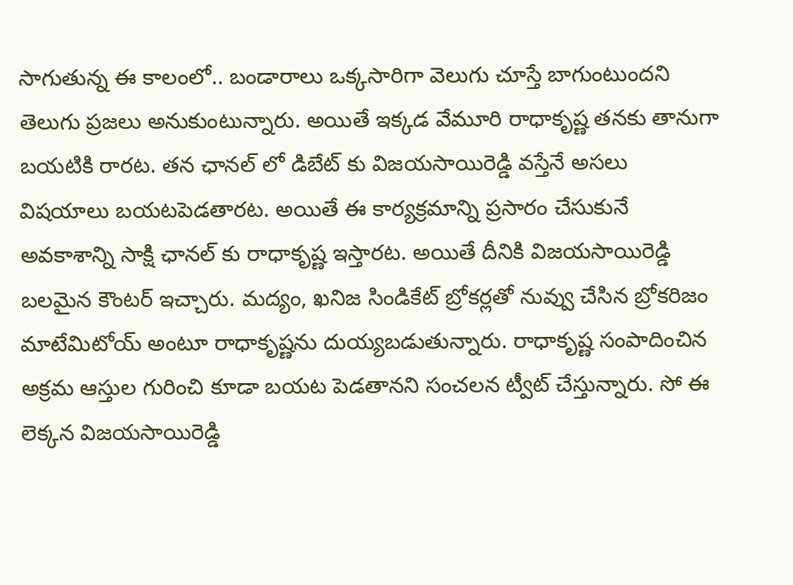సాగుతున్న ఈ కాలంలో.. బండారాలు ఒక్కసారిగా వెలుగు చూస్తే బాగుంటుందని తెలుగు ప్రజలు అనుకుంటున్నారు. అయితే ఇక్కడ వేమూరి రాధాకృష్ణ తనకు తానుగా బయటికి రారట. తన ఛానల్ లో డిబేట్ కు విజయసాయిరెడ్డి వస్తేనే అసలు విషయాలు బయటపెడతారట. అయితే ఈ కార్యక్రమాన్ని ప్రసారం చేసుకునే అవకాశాన్ని సాక్షి ఛానల్ కు రాధాకృష్ణ ఇస్తారట. అయితే దీనికి విజయసాయిరెడ్డి బలమైన కౌంటర్ ఇచ్చారు. మద్యం, ఖనిజ సిండికేట్ బ్రోకర్లతో నువ్వు చేసిన బ్రోకరిజం మాటేమిటోయ్ అంటూ రాధాకృష్ణను దుయ్యబడుతున్నారు. రాధాకృష్ణ సంపాదించిన అక్రమ ఆస్తుల గురించి కూడా బయట పెడతానని సంచలన ట్వీట్ చేస్తున్నారు. సో ఈ లెక్కన విజయసాయిరెడ్డి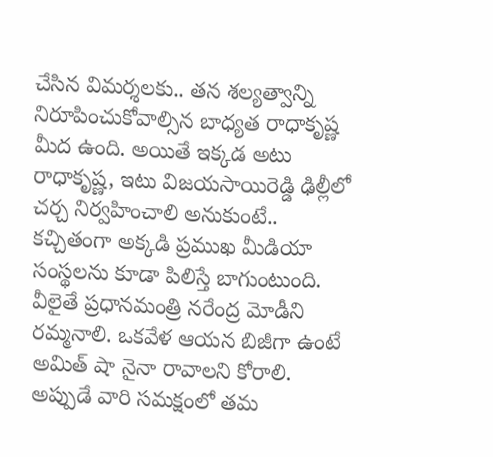చేసిన విమర్శలకు.. తన శల్యత్వాన్ని నిరూపించుకోవాల్సిన బాధ్యత రాధాకృష్ణ మీద ఉంది. అయితే ఇక్కడ అటు రాధాకృష్ణ, ఇటు విజయసాయిరెడ్డి ఢిల్లీలో చర్చ నిర్వహించాలి అనుకుంటే.. కచ్చితంగా అక్కడి ప్రముఖ మీడియా సంస్థలను కూడా పిలిస్తే బాగుంటుంది. వీలైతే ప్రధానమంత్రి నరేంద్ర మోడీని రమ్మనాలి. ఒకవేళ ఆయన బిజీగా ఉంటే అమిత్ షా నైనా రావాలని కోరాలి. అప్పుడే వారి సమక్షంలో తమ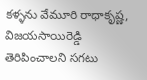కళ్ళను వేమూరి రాధాకృష్ణ, విజయసాయిరెడ్డి తెరిపించాలని సగటు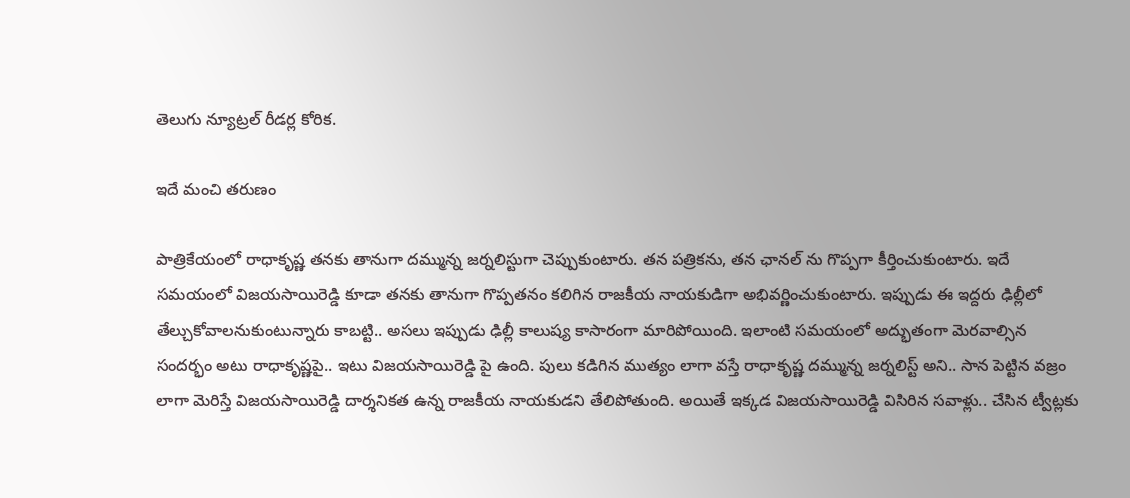తెలుగు న్యూట్రల్ రీడర్ల కోరిక.

ఇదే మంచి తరుణం

పాత్రికేయంలో రాధాకృష్ణ తనకు తానుగా దమ్మున్న జర్నలిస్టుగా చెప్పుకుంటారు. తన పత్రికను, తన ఛానల్ ను గొప్పగా కీర్తించుకుంటారు. ఇదే సమయంలో విజయసాయిరెడ్డి కూడా తనకు తానుగా గొప్పతనం కలిగిన రాజకీయ నాయకుడిగా అభివర్ణించుకుంటారు. ఇప్పుడు ఈ ఇద్దరు ఢిల్లీలో తేల్చుకోవాలనుకుంటున్నారు కాబట్టి.. అసలు ఇప్పుడు ఢిల్లీ కాలుష్య కాసారంగా మారిపోయింది. ఇలాంటి సమయంలో అద్భుతంగా మెరవాల్సిన సందర్భం అటు రాధాకృష్ణపై.. ఇటు విజయసాయిరెడ్డి పై ఉంది. పులు కడిగిన ముత్యం లాగా వస్తే రాధాకృష్ణ దమ్మున్న జర్నలిస్ట్ అని.. సాన పెట్టిన వజ్రం లాగా మెరిస్తే విజయసాయిరెడ్డి దార్శనికత ఉన్న రాజకీయ నాయకుడని తేలిపోతుంది. అయితే ఇక్కడ విజయసాయిరెడ్డి విసిరిన సవాళ్లు.. చేసిన ట్వీట్లకు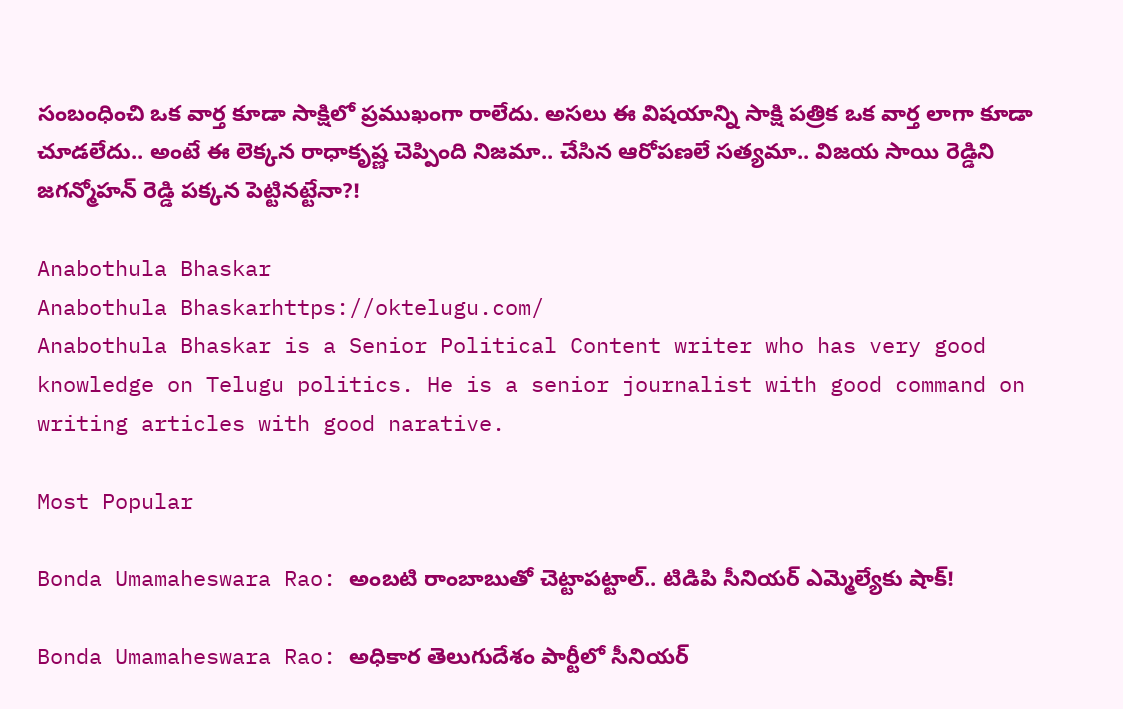సంబంధించి ఒక వార్త కూడా సాక్షిలో ప్రముఖంగా రాలేదు. అసలు ఈ విషయాన్ని సాక్షి పత్రిక ఒక వార్త లాగా కూడా చూడలేదు.. అంటే ఈ లెక్కన రాధాకృష్ణ చెప్పింది నిజమా.. చేసిన ఆరోపణలే సత్యమా.. విజయ సాయి రెడ్డిని జగన్మోహన్ రెడ్డి పక్కన పెట్టినట్టేనా?!

Anabothula Bhaskar
Anabothula Bhaskarhttps://oktelugu.com/
Anabothula Bhaskar is a Senior Political Content writer who has very good knowledge on Telugu politics. He is a senior journalist with good command on writing articles with good narative.

Most Popular

Bonda Umamaheswara Rao: అంబటి రాంబాబుతో చెట్టాపట్టాల్.. టిడిపి సీనియర్ ఎమ్మెల్యేకు షాక్!

Bonda Umamaheswara Rao: అధికార తెలుగుదేశం పార్టీలో సీనియర్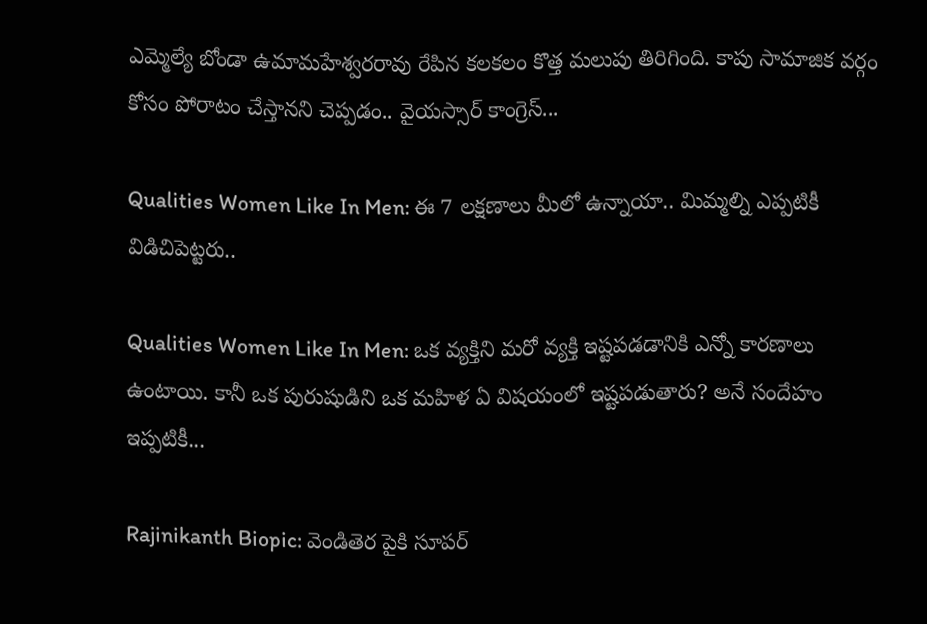ఎమ్మెల్యే బోండా ఉమామహేశ్వరరావు రేపిన కలకలం కొత్త మలుపు తిరిగింది. కాపు సామాజిక వర్గం కోసం పోరాటం చేస్తానని చెప్పడం.. వైయస్సార్ కాంగ్రెస్...

Qualities Women Like In Men: ఈ 7 లక్షణాలు మీలో ఉన్నాయా.. మిమ్మల్ని ఎప్పటికీ విడిచిపెట్టరు..

Qualities Women Like In Men: ఒక వ్యక్తిని మరో వ్యక్తి ఇష్టపడడానికి ఎన్నో కారణాలు ఉంటాయి. కానీ ఒక పురుషుడిని ఒక మహిళ ఏ విషయంలో ఇష్టపడుతారు? అనే సందేహం ఇప్పటికీ...

Rajinikanth Biopic: వెండితెర పైకి సూపర్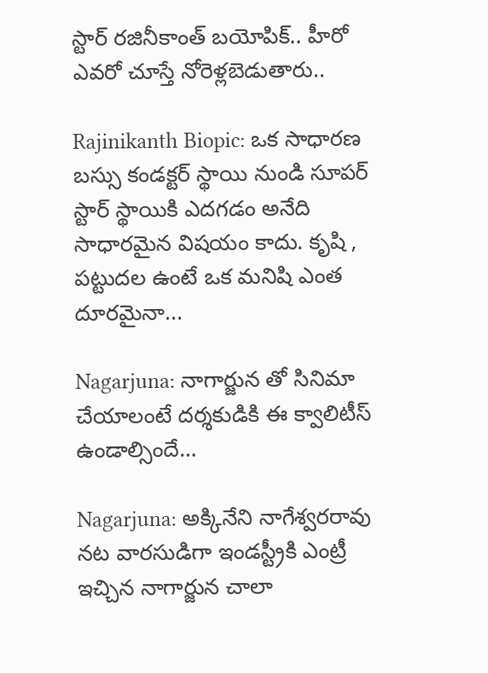స్టార్ రజినీకాంత్ బయోపిక్.. హీరో ఎవరో చూస్తే నోరెళ్లబెడుతారు..

Rajinikanth Biopic: ఒక సాధారణ బస్సు కండక్టర్ స్థాయి నుండి సూపర్ స్టార్ స్థాయికి ఎదగడం అనేది సాధారమైన విషయం కాదు. కృషి , పట్టుదల ఉంటే ఒక మనిషి ఎంత దూరమైనా...

Nagarjuna: నాగార్జున తో సినిమా చేయాలంటే దర్శకుడికి ఈ క్వాలిటీస్ ఉండాల్సిందే…

Nagarjuna: అక్కినేని నాగేశ్వరరావు నట వారసుడిగా ఇండస్ట్రీకి ఎంట్రీ ఇచ్చిన నాగార్జున చాలా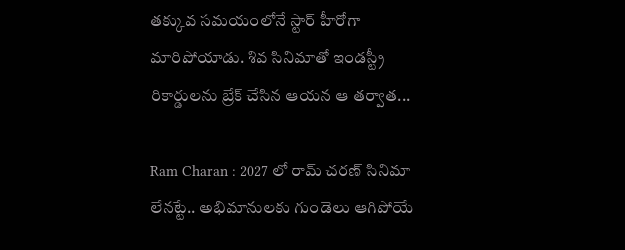తక్కువ సమయంలోనే స్టార్ హీరోగా మారిపోయాడు. శివ సినిమాతో ఇండస్ట్రీ రికార్డులను బ్రేక్ చేసిన ఆయన ఆ తర్వాత...

Ram Charan : 2027 లో రామ్ చరణ్ సినిమా లేనట్టే.. అభిమానులకు గుండెలు ఆగిపోయే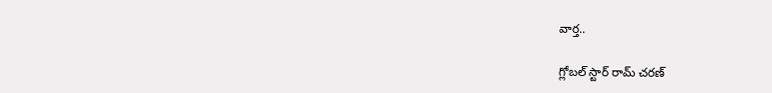వార్త..

గ్లోబల్ స్టార్ రామ్ చరణ్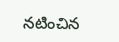నటించిన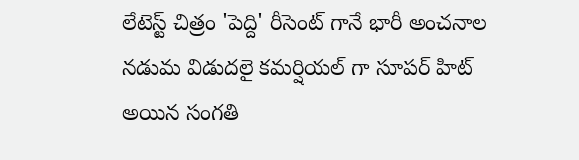లేటెస్ట్ చిత్రం 'పెద్ది' రీసెంట్ గానే భారీ అంచనాల నడుమ విడుదలై కమర్షియల్ గా సూపర్ హిట్ అయిన సంగతి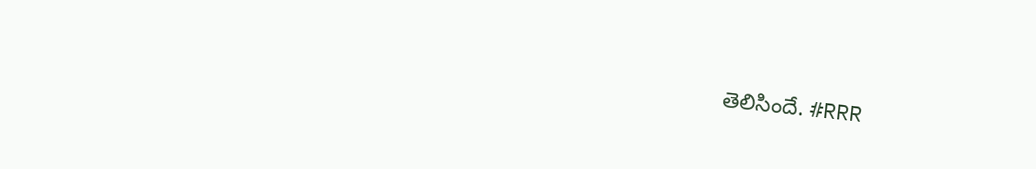తెలిసిందే. #RRR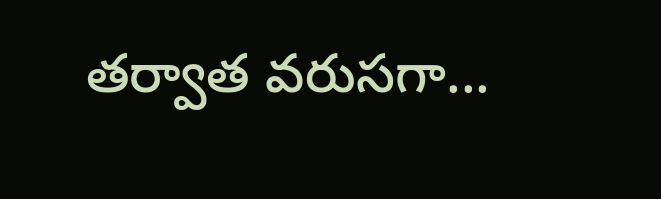తర్వాత వరుసగా...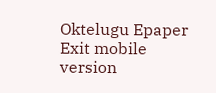Oktelugu Epaper
Exit mobile version